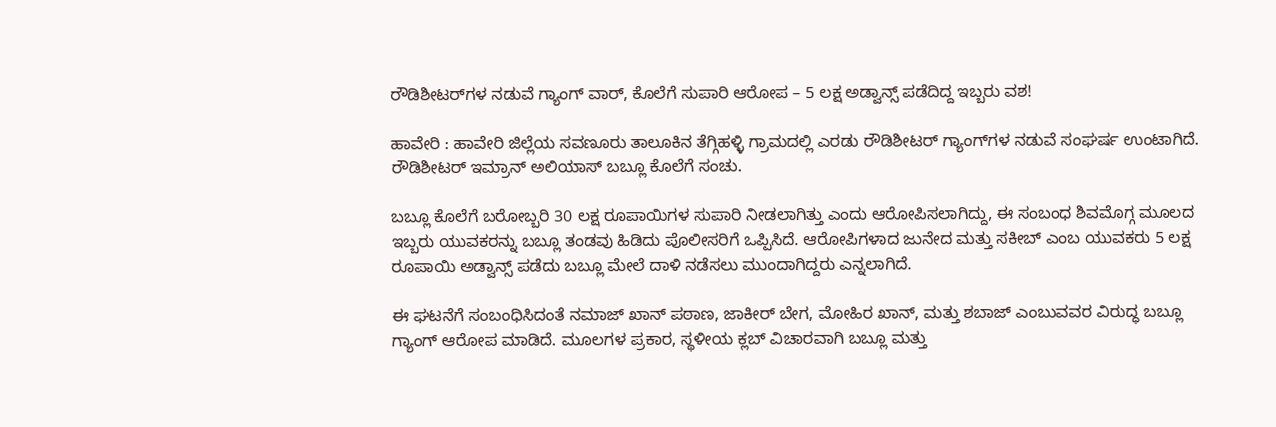ರೌಡಿಶೀಟರ್‌ಗಳ ನಡುವೆ ಗ್ಯಾಂಗ್ ವಾರ್, ಕೊಲೆಗೆ ಸುಪಾರಿ ಆರೋಪ – 5 ಲಕ್ಷ ಅಡ್ವಾನ್ಸ್ ಪಡೆದಿದ್ದ ಇಬ್ಬರು ವಶ!

ಹಾವೇರಿ : ಹಾವೇರಿ ಜಿಲ್ಲೆಯ ಸವಣೂರು ತಾಲೂಕಿನ ತೆಗ್ಗಿಹಳ್ಳಿ ಗ್ರಾಮದಲ್ಲಿ ಎರಡು ರೌಡಿಶೀಟರ್ ಗ್ಯಾಂಗ್‌ಗಳ ನಡುವೆ ಸಂಘರ್ಷ ಉಂಟಾಗಿದೆ. ರೌಡಿಶೀಟರ್ ಇಮ್ರಾನ್ ಅಲಿಯಾಸ್ ಬಬ್ಲೂ ಕೊಲೆಗೆ ಸಂಚು.

ಬಬ್ಲೂ ಕೊಲೆಗೆ ಬರೋಬ್ಬರಿ 30 ಲಕ್ಷ ರೂಪಾಯಿಗಳ ಸುಪಾರಿ ನೀಡಲಾಗಿತ್ತು ಎಂದು ಆರೋಪಿಸಲಾಗಿದ್ದು, ಈ ಸಂಬಂಧ ಶಿವಮೊಗ್ಗ ಮೂಲದ ಇಬ್ಬರು ಯುವಕರನ್ನು ಬಬ್ಲೂ ತಂಡವು ಹಿಡಿದು ಪೊಲೀಸರಿಗೆ ಒಪ್ಪಿಸಿದೆ. ಆರೋಪಿಗಳಾದ ಜುನೇದ ಮತ್ತು ಸಕೀಬ್ ಎಂಬ ಯುವಕರು 5 ಲಕ್ಷ ರೂಪಾಯಿ ಅಡ್ವಾನ್ಸ್ ಪಡೆದು ಬಬ್ಲೂ ಮೇಲೆ ದಾಳಿ ನಡೆಸಲು ಮುಂದಾಗಿದ್ದರು ಎನ್ನಲಾಗಿದೆ.

ಈ ಘಟನೆಗೆ ಸಂಬಂಧಿಸಿದಂತೆ ನಮಾಜ್ ಖಾನ್ ಪಠಾಣ, ಜಾಕೀರ್ ಬೇಗ, ಮೋಹಿರ ಖಾನ್, ಮತ್ತು ಶಬಾಜ್ ಎಂಬುವವರ ವಿರುದ್ಧ ಬಬ್ಲೂ ಗ್ಯಾಂಗ್ ಆರೋಪ ಮಾಡಿದೆ. ಮೂಲಗಳ ಪ್ರಕಾರ, ಸ್ಥಳೀಯ ಕ್ಲಬ್ ವಿಚಾರವಾಗಿ ಬಬ್ಲೂ ಮತ್ತು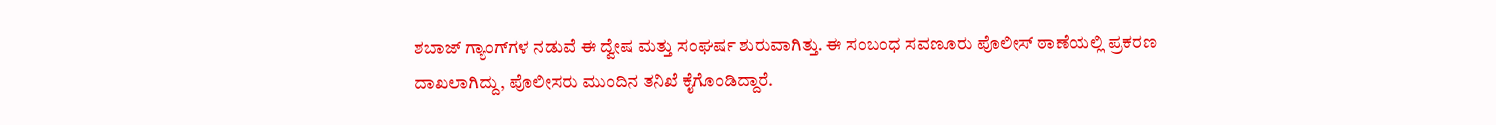ಶಬಾಜ್ ಗ್ಯಾಂಗ್‌ಗಳ ನಡುವೆ ಈ ದ್ವೇಷ ಮತ್ತು ಸಂಘರ್ಷ ಶುರುವಾಗಿತ್ತು. ಈ ಸಂಬಂಧ ಸವಣೂರು ಪೊಲೀಸ್ ಠಾಣೆಯಲ್ಲಿ ಪ್ರಕರಣ ದಾಖಲಾಗಿದ್ದು, ಪೊಲೀಸರು ಮುಂದಿನ ತನಿಖೆ ಕೈಗೊಂಡಿದ್ದಾರೆ.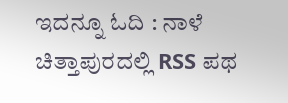ಇದನ್ನೂ ಓದಿ : ನಾಳೆ ಚಿತ್ತಾಪುರದಲ್ಲಿ RSS ಪಥ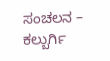ಸಂಚಲನ – ಕಲ್ಬುರ್ಗಿ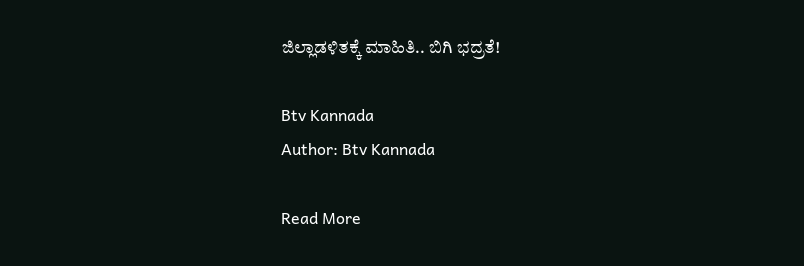ಜಿಲ್ಲಾಡಳಿತಕ್ಕೆ ಮಾಹಿತಿ.. ಬಿಗಿ ಭದ್ರತೆ!

Btv Kannada
Author: Btv Kannada

Read More